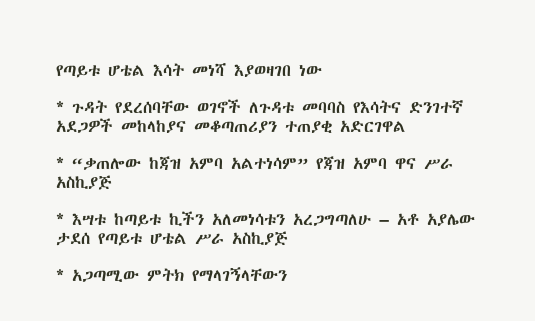የጣይቱ ሆቴል እሳት መነሻ እያወዛገበ ነው

* ጉዳት የደረሰባቸው ወገኖች ለጉዳቱ መባባስ የእሳትና ድንገተኛ አደጋዎች መከላከያና መቆጣጠሪያን ተጠያቂ አድርገዋል

* “ቃጠሎው ከጃዝ አምባ አልተነሳም” የጃዝ አምባ ዋና ሥራ አስኪያጅ

* እሣቱ ከጣይቱ ኪችን አለመነሳቱን አረጋግጣለሁ – አቶ አያሌው ታደሰ የጣይቱ ሆቴል ሥራ አስኪያጅ

* አጋጣሚው ምትክ የማላገኝላቸውን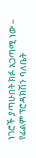ነገሮች ያጣሁበት ክፉ አጋጣሚ ነው – የፊልም ፕሮዳክሽን ባለቤት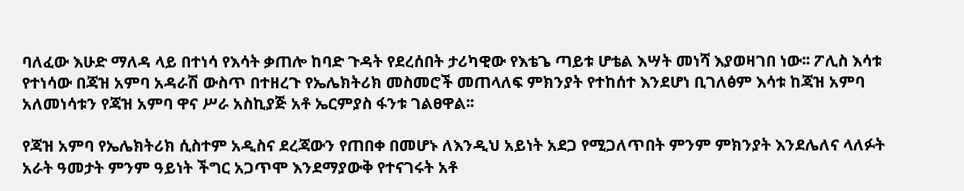ባለፈው እሁድ ማለዳ ላይ በተነሳ የእሳት ቃጠሎ ከባድ ጉዳት የደረሰበት ታሪካዊው የእቴጌ ጣይቱ ሆቴል እሣት መነሻ እያወዛገበ ነው፡፡ ፖሊስ እሳቱ የተነሳው በጃዝ አምባ አዳራሽ ውስጥ በተዘረጉ የኤሌክትሪክ መስመሮች መጠላለፍ ምክንያት የተከሰተ እንደሆነ ቢገለፅም እሳቱ ከጃዝ አምባ አለመነሳቱን የጃዝ አምባ ዋና ሥራ አስኪያጅ አቶ ኤርምያስ ፋንቱ ገልፀዋል፡፡

የጃዝ አምባ የኤሌክትሪክ ሲስተም አዲስና ደረጃውን የጠበቀ በመሆኑ ለእንዲህ አይነት አደጋ የሚጋለጥበት ምንም ምክንያት እንደሌለና ላለፉት አራት ዓመታት ምንም ዓይነት ችግር አጋጥሞ እንደማያውቅ የተናገሩት አቶ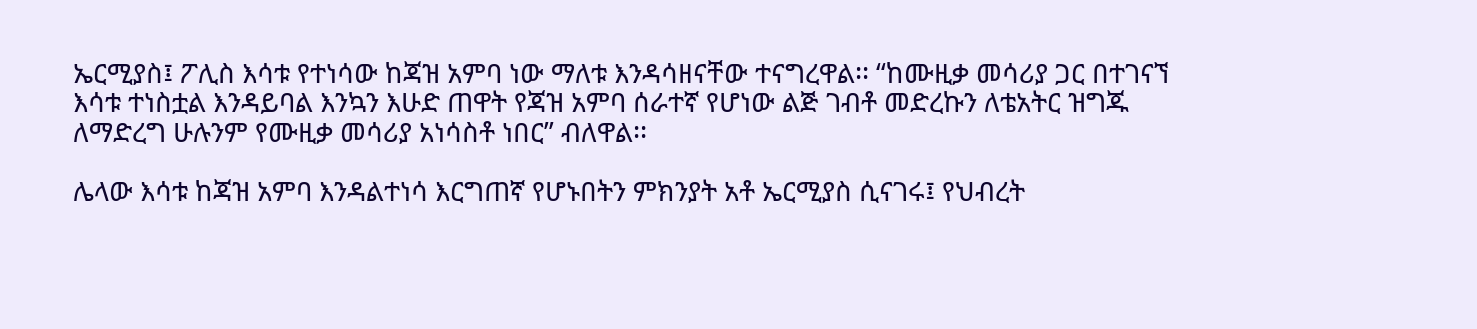ኤርሚያስ፤ ፖሊስ እሳቱ የተነሳው ከጃዝ አምባ ነው ማለቱ እንዳሳዘናቸው ተናግረዋል፡፡ “ከሙዚቃ መሳሪያ ጋር በተገናኘ እሳቱ ተነስቷል እንዳይባል እንኳን እሁድ ጠዋት የጃዝ አምባ ሰራተኛ የሆነው ልጅ ገብቶ መድረኩን ለቴአትር ዝግጁ ለማድረግ ሁሉንም የሙዚቃ መሳሪያ አነሳስቶ ነበር” ብለዋል፡፡

ሌላው እሳቱ ከጃዝ አምባ እንዳልተነሳ እርግጠኛ የሆኑበትን ምክንያት አቶ ኤርሚያስ ሲናገሩ፤ የህብረት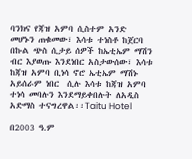ባንክና የጃዝ አምባ ሲስተም አንድ መሆኑን ጠቁመው፣ እሳቱ ተነስቶ ከጀርባ በኩል ጭስ ሲታይ ሰዎች ከኤቲኤም ማሽን ብር እያወጡ እንደነበር አስታውሰው፣ እሳቱ ከጃዝ አምባ ቢነሳ ኖሮ ኤቲኤም ማሽኑ አይሰራም ነበር  ሲሉ እሳቱ ከጃዝ አምባ ተነሳ መባሉን እንደማይቀበሉት ለአዲስ አድማስ ተናግረዋል፡፡Taitu Hotel

በ2003 ዓ.ም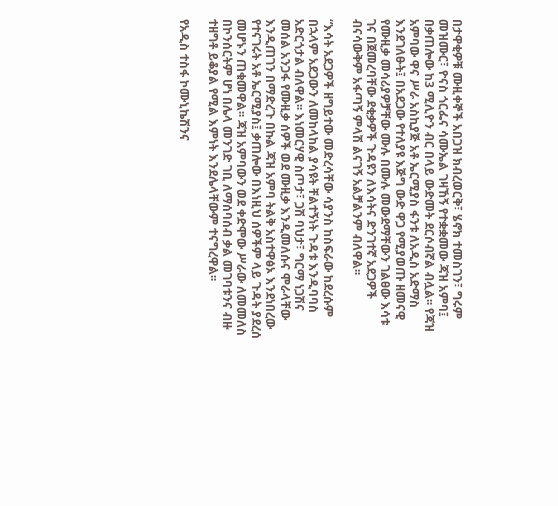በታዋቂዎቹ ሙዚቀኞች አበጋዝ ክብረወርቅ፣ ሄኖክ ተመስገን፣ ግሩም መዝሙር፣ ዮናስ ጎርፌና ሳሙኤል ገዛኸኝ የተቋቋመው ጃዝ አምባ፤ በቃጠሎው ከ3 ሚሊዮን ብር በላይ ውድመት ደርሶብኛል ብሏል፡፡ የጃዝ አምባው ዋና ሥራ አስኪያጅ አቶ ኤርሚያስ ፋንቱ ለአዲስ አድማስ እንደገለፁት፤ በአደጋው የተለያዩ እጅግ ውድ ዋጋ የሚያወጡ ዘመናዊ የሙዚቃ መሳሪያዎቻቸው ሙሉ በሙሉ መውደማቸውን ገልፀው እሳቱ ገና በጀመረባቸው ደቂቃዎች ጉዳዩን ለእሳትና ድንገተኛ አደጋዎች ብናሳውቅም አፋጣኝ ምላሽ ልናገኝ አልቻልንም ብለዋል፡፡

“እሳት አደጋዎች ዘግይተው መድረሳቸው ሳያንስ ከስፍራው ከደረሱም በኋላም አደጋውን ለመከላከል ያሳዩት ቸልተኝነት ጉዳቱ እንዲባባስ አድርጎታል ብለዋል፡፡ እነመርሃዊ ስጦታ፣ ጋሽ ባህታ፣ ግርማ ነጋሽና መሰል አንጋፋ የሙዚቃ ሰዎች ወደ ሙዚቃ እንዲመለሱና ሞራላቸው እንዲጠገን በማድረጉ በኩል ጃዝ አምባ ትልቅ አስተዋፅኦ እንደነበረው የተናገሩት አቶ ኤርሚያስ፤ ቃጠሎው በእነዚህ ሰዎችም ላይ ጉዳት ያደረሰ መሆኑን ጠቁመዋል፡፡ ጃዝ አምባውን ወደ ቀድሞው ሥራው ለመመለስ በኮንሰርትም ሆነ በሌላ መንገድ ገቢ ለማሰባሰብ ቃል መገባቱንና ብዙ ተዘግቶ ይቆያል የሚል እምነት እንደሌላቸውም ተናግረዋል፡፡

የአዲስ ተስፋ ኮሙኒኬሽንና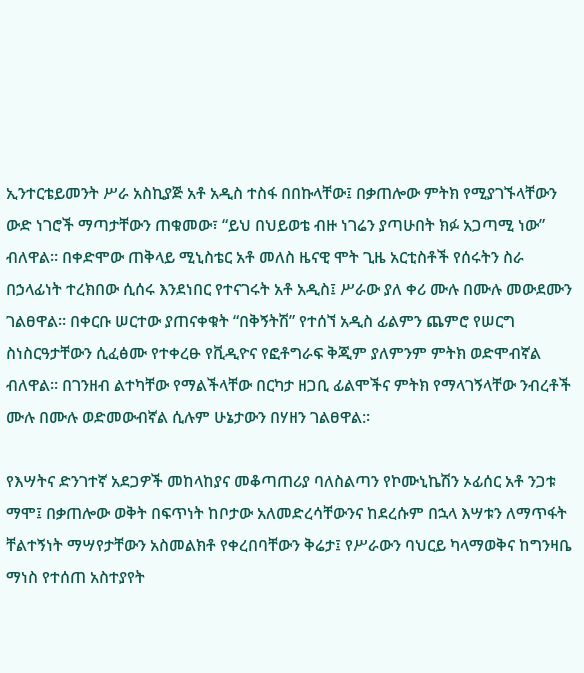ኢንተርቴይመንት ሥራ አስኪያጅ አቶ አዲስ ተስፋ በበኩላቸው፤ በቃጠሎው ምትክ የሚያገኙላቸውን ውድ ነገሮች ማጣታቸውን ጠቁመው፣ “ይህ በህይወቴ ብዙ ነገሬን ያጣሁበት ክፉ አጋጣሚ ነው” ብለዋል፡፡ በቀድሞው ጠቅላይ ሚኒስቴር አቶ መለስ ዜናዊ ሞት ጊዜ አርቲስቶች የሰሩትን ስራ በኃላፊነት ተረክበው ሲሰሩ እንደነበር የተናገሩት አቶ አዲስ፤ ሥራው ያለ ቀሪ ሙሉ በሙሉ መውደሙን ገልፀዋል፡፡ በቀርቡ ሠርተው ያጠናቀቁት “በቅኝትሽ” የተሰኘ አዲስ ፊልምን ጨምሮ የሠርግ ስነስርዓታቸውን ሲፈፅሙ የተቀረፁ የቪዲዮና የፎቶግራፍ ቅጂም ያለምንም ምትክ ወድሞብኛል ብለዋል፡፡ በገንዘብ ልተካቸው የማልችላቸው በርካታ ዘጋቢ ፊልሞችና ምትክ የማላገኝላቸው ንብረቶች ሙሉ በሙሉ ወድመውብኛል ሲሉም ሁኔታውን በሃዘን ገልፀዋል:፡

የእሣትና ድንገተኛ አደጋዎች መከላከያና መቆጣጠሪያ ባለስልጣን የኮሙኒኬሽን ኦፊሰር አቶ ንጋቱ ማሞ፤ በቃጠሎው ወቅት በፍጥነት ከቦታው አለመድረሳቸውንና ከደረሱም በኋላ እሣቱን ለማጥፋት ቸልተኝነት ማሣየታቸውን አስመልክቶ የቀረበባቸውን ቅሬታ፤ የሥራውን ባህርይ ካላማወቅና ከግንዛቤ ማነስ የተሰጠ አስተያየት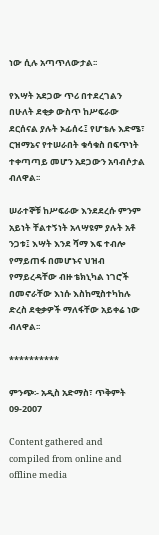ነው ሲሉ አጣጥለውታል፡፡

የእሣት አደጋው ጥሪ በተደረገልን በሁለት ደቂቃ ውስጥ ከሥፍራው ደርሰናል ያሉት ኦፊሰሩ፤ የሆቴሉ እድሜ፣ ርዝማኔና የተሠራበት ቁሳቁስ በፍጥነት ተቀጣጣይ መሆን አደጋውን አባብሶታል ብለዋል፡፡

ሠራተኞቹ ከሥፍራው እንደደረሱ ምንም አይነት ቸልተኝነት አላሣዩም ያሉት አቶ ንጋቱ፤ እሣት እንደ ሻማ እፍ ተብሎ የማይጠፋ በመሆኑና ህዝብ የማይረዳቸው ብዙ ቴክኒካል ነገሮች በመኖራቸው እነሱ እስከሚስተካከሉ ድረስ ደቂቃዎች ማለፋቸው አይቀሬ ነው ብለዋል፡፡

**********

ምንጭ፡- አዲስ አድማስ፣ ጥቅምት 09-2007

Content gathered and compiled from online and offline media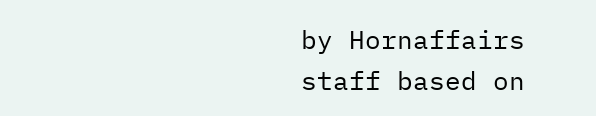by Hornaffairs staff based on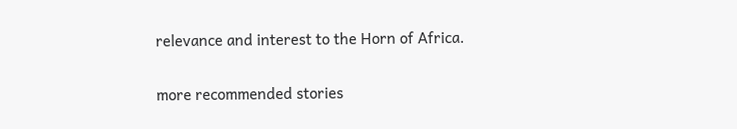relevance and interest to the Horn of Africa.

more recommended stories